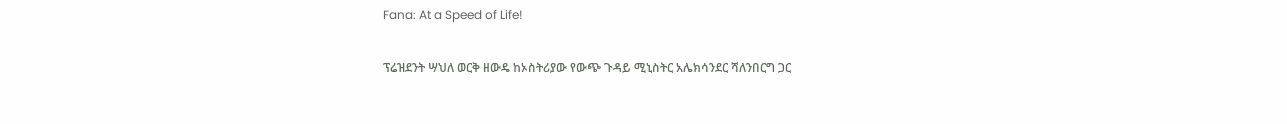Fana: At a Speed of Life!

ፕሬዝደንት ሣህለ ወርቅ ዘውዴ ከኦስትሪያው የውጭ ጉዳይ ሚኒስትር አሌክሳንደር ሻለንበርግ ጋር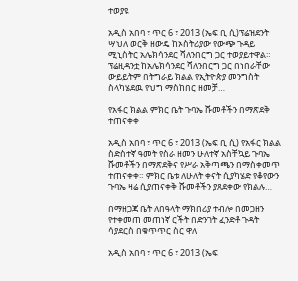ተወያዩ

አዲስ አበባ ፣ ጥር 6 ፣ 2013 (ኤፍ ቢ ሲ)ፕሬዝደንት ሣህለ ወርቅ ዘውዴ ከኦስትሪያው የውጭ ጉዳይ ሚኒስትር አሌክሳንደር ሻለንበርግ ጋር ተወያይተዋል። ፕሬዚዳንቷ ከአሌክሳንደር ሻለንበርግ ጋር በነበራቸው ውይይትም በትግራይ ክልል የኢትዮጵያ መንግስት ስላካሄደዉ የህግ ማስከበር ዘመቻ…

የአፋር ክልል ምክር ቤት ጉባኤ ሹመቶችን በማጽደቅ ተጠናቀቀ

አዲስ አበባ ፣ ጥር 6 ፣ 2013 (ኤፍ ቢ ሲ) የአፋር ክልል ስድስተኛ ዓመት የስራ ዘመን ሁለተኛ አስቸኳይ ጉባኤ ሹመቶችን በማጽደቅና የሥራ አቅጣጫን በማስቀመጥ ተጠናቀቀ። ምክር ቤቱ ለሁለት ቀናት ሲያካሄድ የቆየውን ጉባኤ ዛሬ ሲያጠናቀቅ ሹመቶችን ያጸደቀው የክልሉ…

በማዘጋጃ ቤት ለበዓላት ማክበሪያ ተብሎ በመጋዘን የተቀመጠ መጠነኛ ርችት በድንገት ፈንድቶ ጉዳት ሳያደርስ በቁጥጥር ስር ዋለ

አዲስ አበባ ፣ ጥር 6 ፣ 2013 (ኤፍ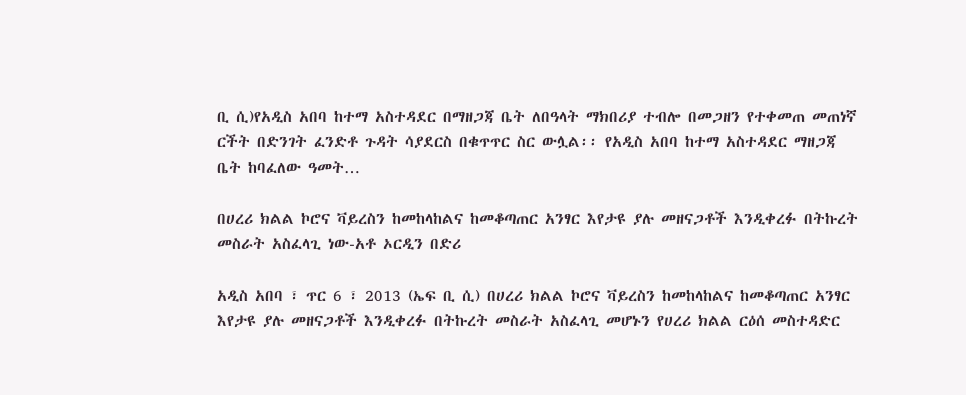ቢ ሲ)የአዲስ አበባ ከተማ አስተዳደር በማዘጋጃ ቤት ለበዓላት ማክበሪያ ተብሎ በመጋዘን የተቀመጠ መጠነኛ ርችት በድንገት ፈንድቶ ጉዳት ሳያደርስ በቁጥጥር ስር ውሏል፡፡ የአዲስ አበባ ከተማ አስተዳደር ማዘጋጃ ቤት ከባፈለው ዓመት…

በሀረሪ ክልል ኮሮና ቫይረስን ከመከላከልና ከመቆጣጠር አንፃር እየታዩ ያሉ መዘናጋቶች እንዲቀረፉ በትኩረት መስራት አስፈላጊ ነው-አቶ ኦርዲን በድሪ

አዲስ አበባ ፣ ጥር 6 ፣ 2013 (ኤፍ ቢ ሲ) በሀረሪ ክልል ኮሮና ቫይረስን ከመከላከልና ከመቆጣጠር አንፃር እየታዩ ያሉ መዘናጋቶች እንዲቀረፉ በትኩረት መስራት አስፈላጊ መሆኑን የሀረሪ ክልል ርዕሰ መስተዳድር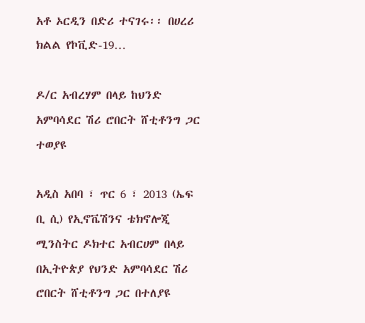አቶ ኦርዲን በድሪ ተናገሩ፡፡ በሀረሪ ክልል የኮቪድ-19…

ዶ/ር አብረሃም በላይ ከህንድ አምባሳደር ሽሪ ሮበርት ሸቲቶንግ ጋር ተወያዩ

አዲስ አበባ ፣ ጥር 6 ፣ 2013 (ኤፍ ቢ ሲ) የኢኖቬሽንና ቴክኖሎጂ ሚንስትር ዶክተር አብርሀም በላይ በኢትዮጵያ የህንድ አምባሳደር ሽሪ ሮበርት ሸቲቶንግ ጋር በተለያዩ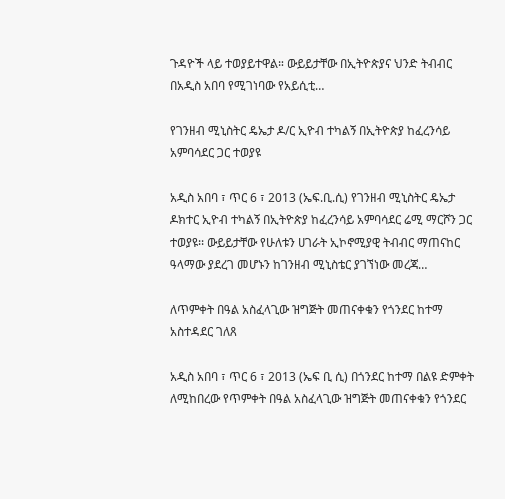ጉዳዮች ላይ ተወያይተዋል። ውይይታቸው በኢትዮጵያና ህንድ ትብብር በአዲስ አበባ የሚገነባው የአይሲቲ…

የገንዘብ ሚኒስትር ዴኤታ ዶ/ር ኢዮብ ተካልኝ በኢትዮጵያ ከፈረንሳይ አምባሳደር ጋር ተወያዩ

አዲስ አበባ ፣ ጥር 6 ፣ 2013 (ኤፍ.ቢ.ሲ) የገንዘብ ሚኒስትር ዴኤታ ዶክተር ኢዮብ ተካልኝ በኢትዮጵያ ከፈረንሳይ አምባሳደር ሬሚ ማርሾን ጋር ተወያዩ፡፡ ውይይታቸው የሁለቱን ሀገራት ኢኮኖሚያዊ ትብብር ማጠናከር ዓላማው ያደረገ መሆኑን ከገንዘብ ሚኒስቴር ያገኘነው መረጃ…

ለጥምቀት በዓል አስፈላጊው ዝግጅት መጠናቀቁን የጎንደር ከተማ አስተዳደር ገለጸ

አዲስ አበባ ፣ ጥር 6 ፣ 2013 (ኤፍ ቢ ሲ) በጎንደር ከተማ በልዩ ድምቀት ለሚከበረው የጥምቀት በዓል አስፈላጊው ዝግጅት መጠናቀቁን የጎንደር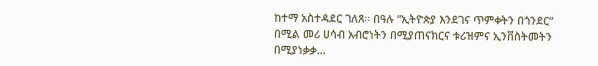ከተማ አስተዳደር ገለጸ፡፡ በዓሉ ”ኢትዮጵያ እንደገና ጥምቀትን በጎንደር“ በሚል መሪ ሀሳብ አብሮነትን በሚያጠናክርና ቱሪዝምና ኢንቨስትመትን በሚያነቃቃ…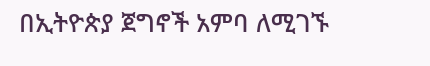በኢትዮጵያ ጀግኖች አምባ ለሚገኙ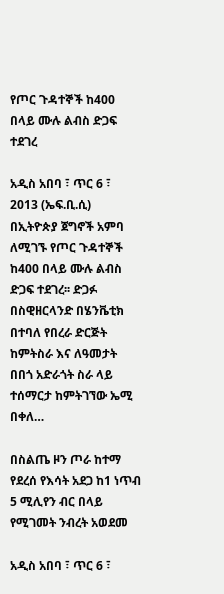የጦር ጉዳተኞች ከ400 በላይ ሙሉ ልብስ ድጋፍ ተደገረ

አዲስ አበባ ፣ ጥር 6 ፣ 2013 (ኤፍ.ቢ.ሲ) በኢትዮጵያ ጀግኖች አምባ ለሚገኙ የጦር ጉዳተኞች ከ400 በላይ ሙሉ ልብስ ድጋፍ ተደገረ፡፡ ድጋፉ በስዊዘርላንድ በሄንቬቲክ በተባለ የበረራ ድርጅት ከምትስራ እና ለዓመታት በበጎ አድራጎት ስራ ላይ ተሰማርታ ከምትገኘው ኤሚ በቀለ…

በስልጤ ዞን ጦራ ከተማ የደረሰ የእሳት አደጋ ከ1 ነጥብ 5 ሚሊየን ብር በላይ የሚገመት ንብረት አወደመ

አዲስ አበባ ፣ ጥር 6 ፣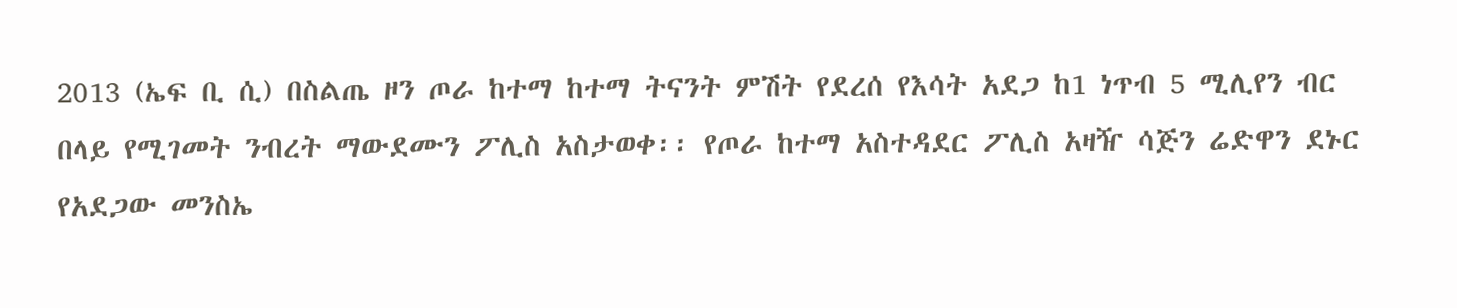2013 (ኤፍ ቢ ሲ) በስልጤ ዞን ጦራ ከተማ ከተማ ትናንት ምሽት የደረሰ የእሳት አደጋ ከ1 ነጥብ 5 ሚሊየን ብር በላይ የሚገመት ንብረት ማውደሙን ፖሊስ አስታወቀ፡፡ የጦራ ከተማ አስተዳደር ፖሊስ አዛዥ ሳጅን ሬድዋን ደኑር የአደጋው መንስኤ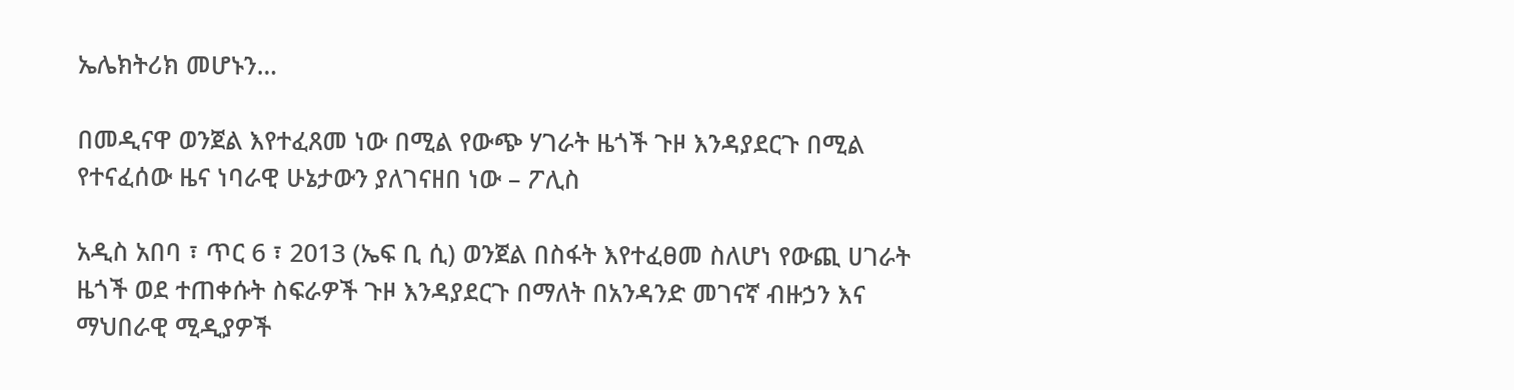ኤሌክትሪክ መሆኑን…

በመዲናዋ ወንጀል እየተፈጸመ ነው በሚል የውጭ ሃገራት ዜጎች ጉዞ እንዳያደርጉ በሚል የተናፈሰው ዜና ነባራዊ ሁኔታውን ያለገናዘበ ነው – ፖሊስ

አዲስ አበባ ፣ ጥር 6 ፣ 2013 (ኤፍ ቢ ሲ) ወንጀል በስፋት እየተፈፀመ ስለሆነ የውጪ ሀገራት ዜጎች ወደ ተጠቀሱት ስፍራዎች ጉዞ እንዳያደርጉ በማለት በአንዳንድ መገናኛ ብዙኃን እና ማህበራዊ ሚዲያዎች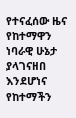የተናፈሰው ዜና የከተማዋን ነባራዊ ሁኔታ ያላገናዘበ እንደሆነና የከተማችን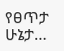የፀጥታ ሁኔታ…